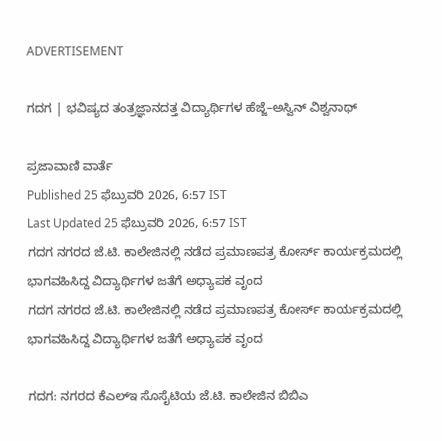ADVERTISEMENT

ಗದಗ | ಭವಿಷ್ಯದ ತಂತ್ರಜ್ಞಾನದತ್ತ ವಿದ್ಯಾರ್ಥಿಗಳ ಹೆಜ್ಜೆ–ಅಸ್ವಿನ್ ವಿಶ್ವನಾಥ್

ಪ್ರಜಾವಾಣಿ ವಾರ್ತೆ
Published 25 ಫೆಬ್ರುವರಿ 2026, 6:57 IST
Last Updated 25 ಫೆಬ್ರುವರಿ 2026, 6:57 IST
ಗದಗ ನಗರದ ಜೆ.ಟಿ. ಕಾಲೇಜಿನಲ್ಲಿ ನಡೆದ ಪ್ರಮಾಣಪತ್ರ ಕೋರ್ಸ್ ಕಾರ್ಯಕ್ರಮದಲ್ಲಿ ಭಾಗವಹಿಸಿದ್ದ ವಿದ್ಯಾರ್ಥಿಗಳ ಜತೆಗೆ ಅಧ್ಯಾಪಕ ವೃಂದ
ಗದಗ ನಗರದ ಜೆ.ಟಿ. ಕಾಲೇಜಿನಲ್ಲಿ ನಡೆದ ಪ್ರಮಾಣಪತ್ರ ಕೋರ್ಸ್ ಕಾರ್ಯಕ್ರಮದಲ್ಲಿ ಭಾಗವಹಿಸಿದ್ದ ವಿದ್ಯಾರ್ಥಿಗಳ ಜತೆಗೆ ಅಧ್ಯಾಪಕ ವೃಂದ

ಗದಗ: ನಗರದ ಕೆಎಲ್ಇ ಸೊಸೈಟಿಯ ಜೆ.ಟಿ. ಕಾಲೇಜಿನ ಬಿಬಿಎ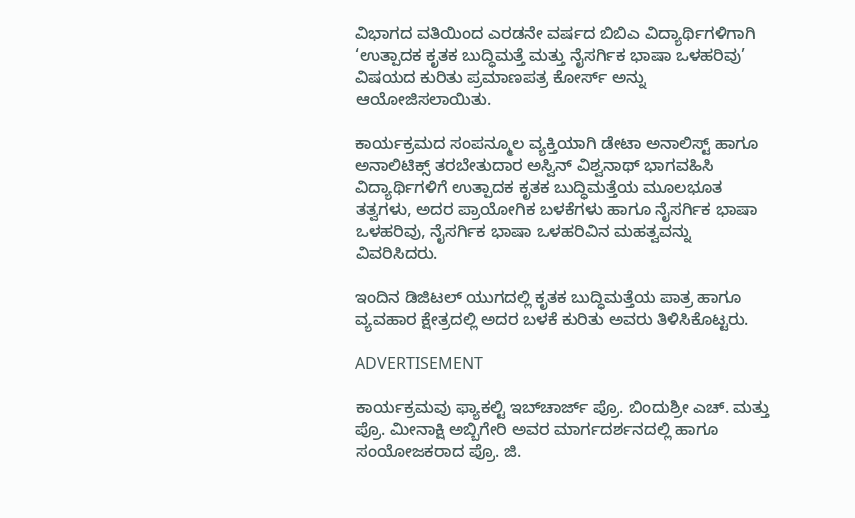ವಿಭಾಗದ ವತಿಯಿಂದ ಎರಡನೇ ವರ್ಷದ ಬಿಬಿಎ ವಿದ್ಯಾರ್ಥಿಗಳಿಗಾಗಿ ‘ಉತ್ಪಾದಕ ಕೃತಕ ಬುದ್ಧಿಮತ್ತೆ ಮತ್ತು ನೈಸರ್ಗಿಕ ಭಾಷಾ ಒಳಹರಿವು’ ವಿಷಯದ ಕುರಿತು ಪ್ರಮಾಣಪತ್ರ ಕೋರ್ಸ್ ಅನ್ನು ಆಯೋಜಿಸಲಾಯಿತು.

ಕಾರ್ಯಕ್ರಮದ ಸಂಪನ್ಮೂಲ ವ್ಯಕ್ತಿಯಾಗಿ ಡೇಟಾ ಅನಾಲಿಸ್ಟ್ ಹಾಗೂ ಅನಾಲಿಟಿಕ್ಸ್ ತರಬೇತುದಾರ ಅಸ್ವಿನ್ ವಿಶ್ವನಾಥ್ ಭಾಗವಹಿಸಿ ವಿದ್ಯಾರ್ಥಿಗಳಿಗೆ ಉತ್ಪಾದಕ ಕೃತಕ ಬುದ್ಧಿಮತ್ತೆಯ ಮೂಲಭೂತ ತತ್ವಗಳು, ಅದರ ಪ್ರಾಯೋಗಿಕ ಬಳಕೆಗಳು ಹಾಗೂ ನೈಸರ್ಗಿಕ ಭಾಷಾ ಒಳಹರಿವು, ನೈಸರ್ಗಿಕ ಭಾಷಾ ಒಳಹರಿವಿನ ಮಹತ್ವವನ್ನು ವಿವರಿಸಿದರು.

ಇಂದಿನ ಡಿಜಿಟಲ್ ಯುಗದಲ್ಲಿ ಕೃತಕ ಬುದ್ಧಿಮತ್ತೆಯ ಪಾತ್ರ ಹಾಗೂ ವ್ಯವಹಾರ ಕ್ಷೇತ್ರದಲ್ಲಿ ಅದರ ಬಳಕೆ ಕುರಿತು ಅವರು ತಿಳಿಸಿಕೊಟ್ಟರು.

ADVERTISEMENT

ಕಾರ್ಯಕ್ರಮವು ಫ್ಯಾಕಲ್ಟಿ ಇಬ್‌ಚಾರ್ಜ್ ಪ್ರೊ. ಬಿಂದುಶ್ರೀ ಎಚ್. ಮತ್ತು ಪ್ರೊ. ಮೀನಾಕ್ಷಿ ಅಬ್ಬಿಗೇರಿ ಅವರ ಮಾರ್ಗದರ್ಶನದಲ್ಲಿ ಹಾಗೂ ಸಂಯೋಜಕರಾದ ಪ್ರೊ. ಜಿ.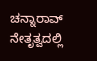ಚನ್ನಾರಾವ್ ನೇತೃತ್ವದಲ್ಲಿ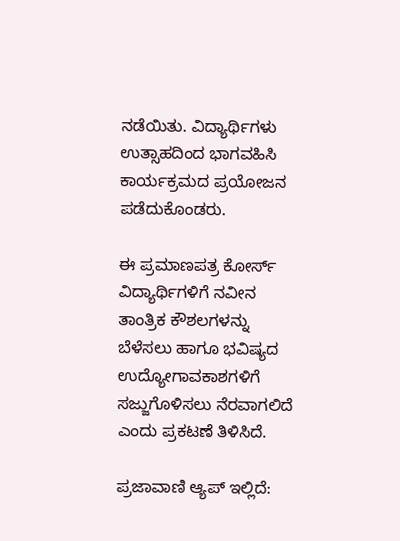ನಡೆಯಿತು. ವಿದ್ಯಾರ್ಥಿಗಳು ಉತ್ಸಾಹದಿಂದ ಭಾಗವಹಿಸಿ ಕಾರ್ಯಕ್ರಮದ ಪ್ರಯೋಜನ ಪಡೆದುಕೊಂಡರು.

ಈ ಪ್ರಮಾಣಪತ್ರ ಕೋರ್ಸ್ ವಿದ್ಯಾರ್ಥಿಗಳಿಗೆ ನವೀನ ತಾಂತ್ರಿಕ ಕೌಶಲಗಳನ್ನು ಬೆಳೆಸಲು ಹಾಗೂ ಭವಿಷ್ಯದ ಉದ್ಯೋಗಾವಕಾಶಗಳಿಗೆ ಸಜ್ಜುಗೊಳಿಸಲು ನೆರವಾಗಲಿದೆ ಎಂದು ಪ್ರಕಟಣೆ ತಿಳಿಸಿದೆ.

ಪ್ರಜಾವಾಣಿ ಆ್ಯಪ್ ಇಲ್ಲಿದೆ: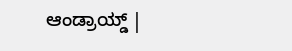ಆಂಡ್ರಾಯ್ಡ್ |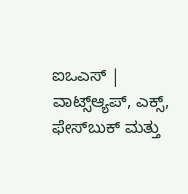ಐಒಎಸ್ | ವಾಟ್ಸ್ಆ್ಯಪ್, ಎಕ್ಸ್, ಫೇಸ್‌ಬುಕ್ ಮತ್ತು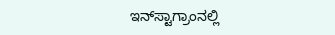ಇನ್‌ಸ್ಟಾಗ್ರಾಂನಲ್ಲಿ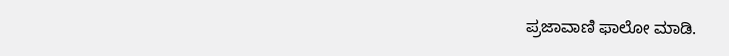ಪ್ರಜಾವಾಣಿ ಫಾಲೋ ಮಾಡಿ.